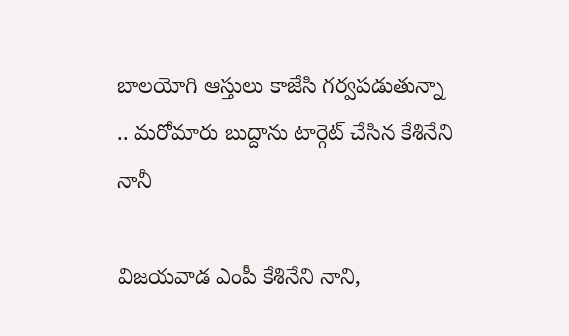బాలయోగి ఆస్తులు కాజేసి గర్వపడుతున్నా .. మరోమారు బుద్దాను టార్గెట్ చేసిన కేశినేని నానీ

విజయవాడ ఎంపీ కేశినేని నాని,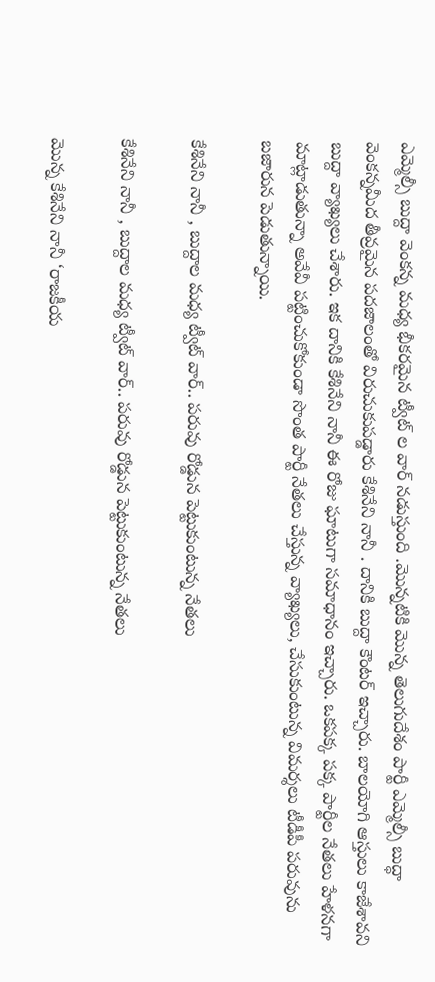ఎమ్మెల్సీ బుద్దా వెంకన్న మధ్య భీకరమైన ట్వీట్ ల వార్ నడుస్తుంది .మొన్నటికి మొన్న తెలుగుదేశం పార్టీ ఎమ్మెల్సీ బుద్ధా వెంకన్నమీద తీవ్రమైన పదజాలంతో విరుచుకుపడ్డారు కేశినేని నానీ . దానికి బుద్దా కౌంటర్ ఇచ్చారు. బాలయోగి ఆస్తులు కాజేశావని బుద్దా వ్యాఖ్యలు చేశారు. ఇక దానికి కేశినేని నానీ ఈ రోజు ఘాటుగా సమాధానం ఇచ్చారు. ఒకపక్క పక్క పార్టీల నేతలు హేళనగా మాట్లాడుతున్నా అవేవీ పట్టించుకోకుండా సొంత పార్టీ నేతలు చేస్తున్న వ్యాఖ్యలు, చేసుకుంటున్న విమర్శలు టీడీపీ పరువును బజారున పెడుతున్నాయి.

కేశినేని నానీ , బుద్దాల మధ్య ట్వీట్ వార్.. పరువు రోడ్డున పెట్టుకుంటున్న నేతలు

కేశినేని నానీ , బుద్దాల మధ్య ట్వీట్ వార్.. పరువు రోడ్డున పెట్టుకుంటున్న నేతలు

మొన్న కేశినేని నానీ ‘రాజకీయ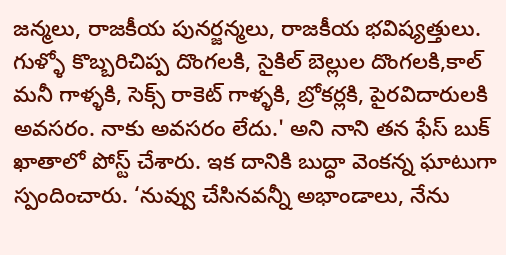జన్మలు, రాజకీయ పునర్జన్మలు, రాజకీయ భవిష్యత్తులు. గుళ్ళో కొబ్బరిచిప్ప దొంగలకి, సైకిల్ బెల్లుల దొంగలకి,కాల్ మనీ గాళ్ళకి, సెక్స్ రాకెట్ గాళ్ళకి, బ్రోకర్లకి, పైరవిదారులకి అవసరం. నాకు అవసరం లేదు.' అని నాని తన ఫేస్ బుక్ ఖాతాలో పోస్ట్ చేశారు. ఇక దానికి బుద్ధా వెంకన్న ఘాటుగా స్పందించారు. ‘నువ్వు చేసినవన్నీ అభాండాలు, నేను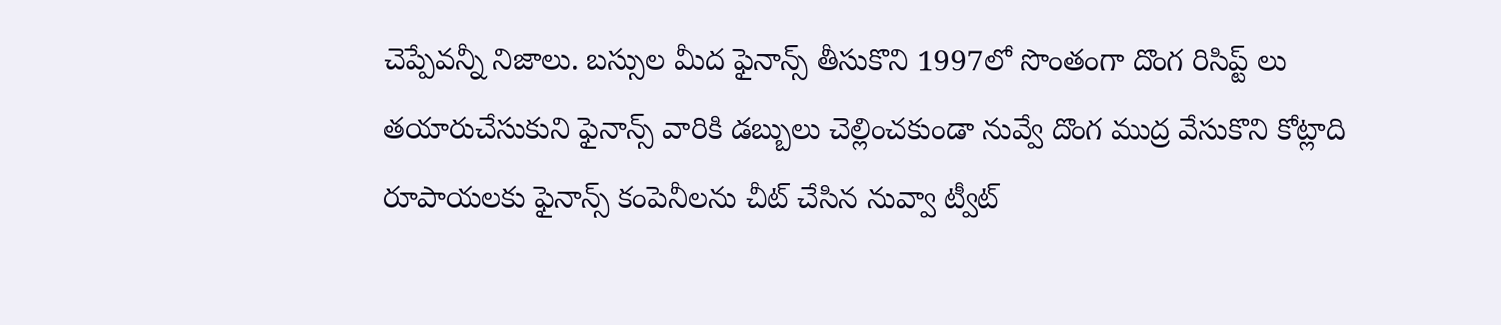చెప్పేవన్నీ నిజాలు. బస్సుల మీద ఫైనాన్స్ తీసుకొని 1997లో సొంతంగా దొంగ రిసిప్ట్ లు తయారుచేసుకుని ఫైనాన్స్ వారికి డబ్బులు చెల్లించకుండా నువ్వే దొంగ ముద్ర వేసుకొని కోట్లాది రూపాయలకు ఫైనాన్స్ కంపెనీలను చీట్ చేసిన నువ్వా ట్వీట్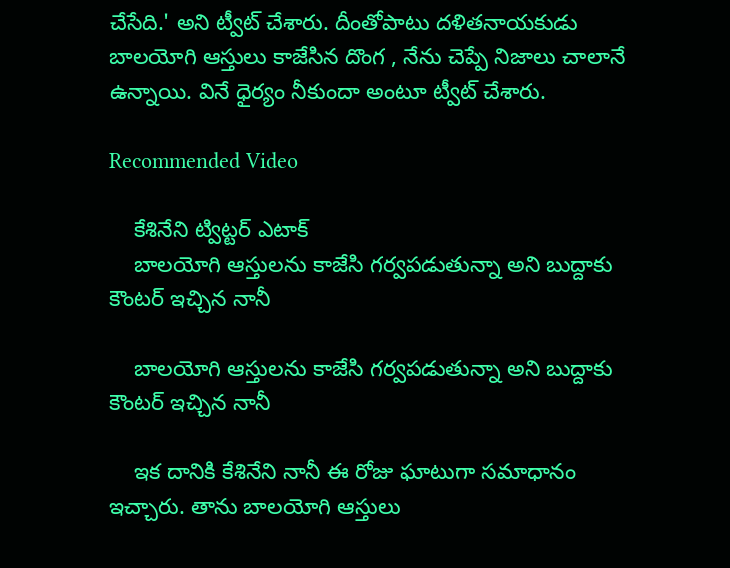చేసేది.' అని ట్వీట్ చేశారు. దీంతోపాటు దళితనాయకుడు బాలయోగి ఆస్తులు కాజేసిన దొంగ , నేను చెప్పే నిజాలు చాలానే ఉన్నాయి. వినే ధైర్యం నీకుందా అంటూ ట్వీట్ చేశారు.

Recommended Video

    కేశినేని ట్విట్టర్ ఎటాక్
    బాలయోగి ఆస్తులను కాజేసి గర్వపడుతున్నా అని బుద్దాకు కౌంటర్ ఇచ్చిన నానీ

    బాలయోగి ఆస్తులను కాజేసి గర్వపడుతున్నా అని బుద్దాకు కౌంటర్ ఇచ్చిన నానీ

    ఇక దానికి కేశినేని నానీ ఈ రోజు ఘాటుగా సమాధానం ఇచ్చారు. తాను బాలయోగి ఆస్తులు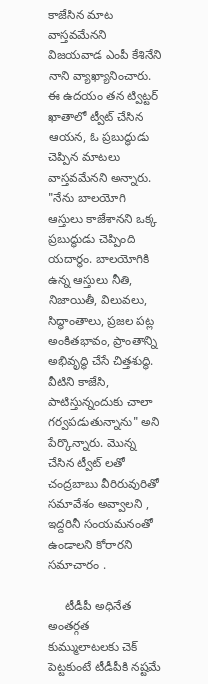కాజేసిన మాట వాస్తవమేనని విజయవాడ ఎంపీ కేశినేని నాని వ్యాఖ్యానించారు. ఈ ఉదయం తన ట్విట్టర్ ఖాతాలో ట్వీట్ చేసిన ఆయన, ఓ ప్రబుద్ధుడు చెప్పిన మాటలు వాస్తవమేనని అన్నారు. "నేను బాలయోగి ఆస్తులు కాజేశానని ఒక్క ప్రబుద్ధుడు చెప్పింది యదార్థం. బాలయోగికి ఉన్న ఆస్తులు నీతి, నిజాయితీ, విలువలు, సిద్ధాంతాలు, ప్రజల పట్ల అంకితభావం, ప్రాంతాన్ని అభివృద్ధి చేసే చిత్తశుద్ధి. వీటిని కాజేసి, పాటిస్తున్నందుకు చాలా గర్వపడుతున్నాను" అని పేర్కొన్నారు. మొన్న చేసిన ట్వీట్ లతో చంద్రబాబు వీరిరువురితో సమావేశం అవ్వాలని , ఇద్దరినీ సంయమనంతో ఉండాలని కోరారని సమాచారం .

     టీడీపీ అధినేత అంతర్గత కుమ్ములాటలకు చెక్ పెట్టకుంటే టీడీపీకి నష్టమే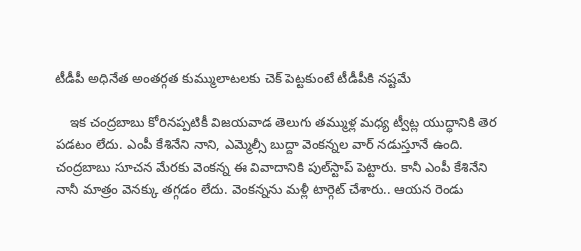టీడీపీ అధినేత అంతర్గత కుమ్ములాటలకు చెక్ పెట్టకుంటే టీడీపీకి నష్టమే

    ఇక చంద్రబాబు కోరినప్పటికీ విజయవాడ తెలుగు తమ్ముళ్ల మధ్య ట్వీట్ల యుద్ధానికి తెర పడటం లేదు. ఎంపీ కేశినేని నాని, ఎమ్మెల్సీ బుద్దా వెంకన్నల వార్ నడుస్తూనే ఉంది. చంద్రబాబు సూచన మేరకు వెంకన్న ఈ వివాదానికి పుల్‌స్టాప్ పెట్టారు. కానీ ఎంపీ కేశినేని నానీ మాత్రం వెనక్కు తగ్గడం లేదు. వెంకన్నను మళ్లీ టార్గెట్ చేశారు.. ఆయన రెండు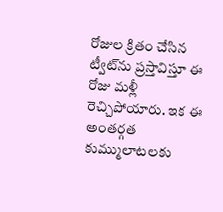రోజుల క్రితం చేసిన ట్వీట్‌ను ప్రస్తావిస్తూ ఈ రోజు మళ్లీ రెచ్చిపోయారు. ఇక ఈ అంతర్గత కుమ్ములాటలకు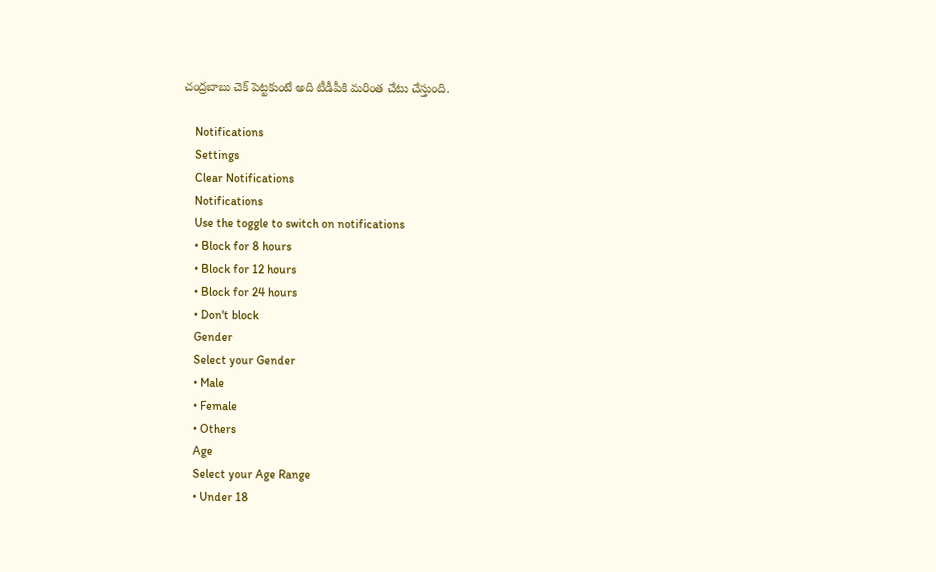చంద్రబాబు చెక్ పెట్టకుంటే అది టీడీపీకి మరింత చేటు చేస్తుంది.

    Notifications
    Settings
    Clear Notifications
    Notifications
    Use the toggle to switch on notifications
    • Block for 8 hours
    • Block for 12 hours
    • Block for 24 hours
    • Don't block
    Gender
    Select your Gender
    • Male
    • Female
    • Others
    Age
    Select your Age Range
    • Under 18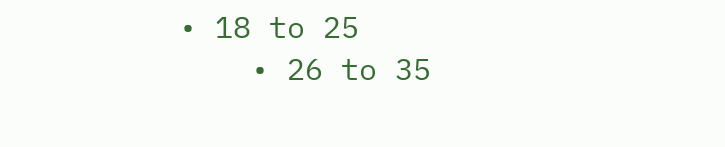• 18 to 25
    • 26 to 35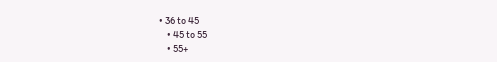• 36 to 45
    • 45 to 55
    • 55+